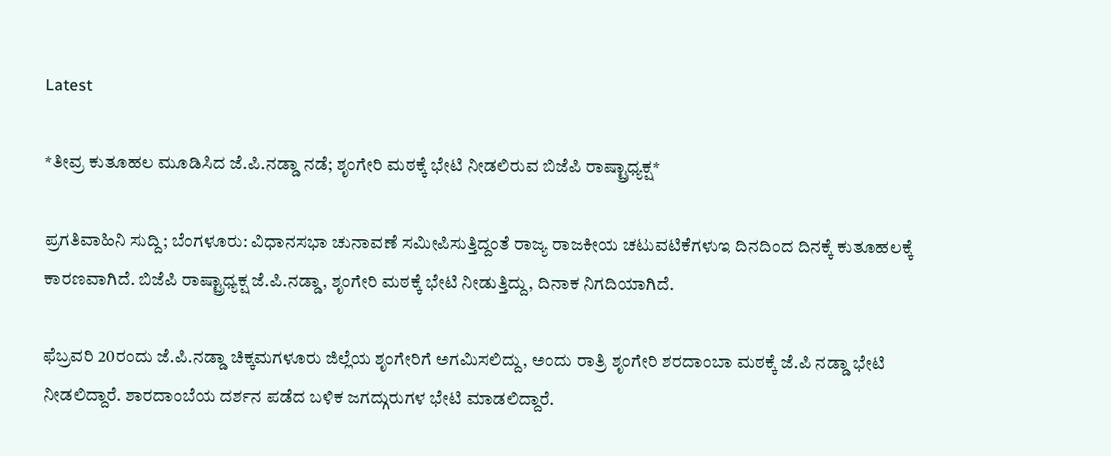Latest

*ತೀವ್ರ ಕುತೂಹಲ ಮೂಡಿಸಿದ ಜೆ.ಪಿ.ನಡ್ಡಾ ನಡೆ; ಶೃಂಗೇರಿ ಮಠಕ್ಕೆ ಭೇಟಿ ನೀಡಲಿರುವ ಬಿಜೆಪಿ ರಾಷ್ಟ್ರಾಧ್ಯಕ್ಷ*

ಪ್ರಗತಿವಾಹಿನಿ ಸುದ್ದಿ; ಬೆಂಗಳೂರು: ವಿಧಾನಸಭಾ ಚುನಾವಣೆ ಸಮೀಪಿಸುತ್ತಿದ್ದಂತೆ ರಾಜ್ಯ ರಾಜಕೀಯ ಚಟುವಟಿಕೆಗಳುಇ ದಿನದಿಂದ ದಿನಕ್ಕೆ ಕುತೂಹಲಕ್ಕೆ ಕಾರಣವಾಗಿದೆ. ಬಿಜೆಪಿ ರಾಷ್ಟ್ರಾಧ್ಯಕ್ಷ ಜೆ.ಪಿ.ನಡ್ಡಾ, ಶೃಂಗೇರಿ ಮಠಕ್ಕೆ ಭೇಟಿ ನೀಡುತ್ತಿದ್ದು, ದಿನಾಕ ನಿಗದಿಯಾಗಿದೆ.

ಫೆಬ್ರವರಿ 20ರಂದು ಜೆ.ಪಿ.ನಡ್ಡಾ ಚಿಕ್ಕಮಗಳೂರು ಜಿಲ್ಲೆಯ ಶೃಂಗೇರಿಗೆ ಅಗಮಿಸಲಿದ್ದು, ಅಂದು ರಾತ್ರಿ ಶೃಂಗೇರಿ ಶರದಾಂಬಾ ಮಠಕ್ಕೆ ಜೆ.ಪಿ ನಡ್ಡಾ ಭೇಟಿ ನೀಡಲಿದ್ದಾರೆ. ಶಾರದಾಂಬೆಯ ದರ್ಶನ ಪಡೆದ ಬಳಿಕ ಜಗದ್ಗುರುಗಳ ಭೇಟಿ ಮಾಡಲಿದ್ದಾರೆ.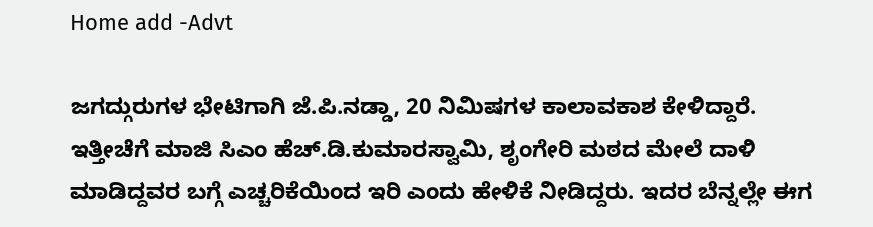Home add -Advt

ಜಗದ್ಗುರುಗಳ ಭೇಟಿಗಾಗಿ ಜೆ.ಪಿ.ನಡ್ಡಾ, 20 ನಿಮಿಷಗಳ ಕಾಲಾವಕಾಶ ಕೇಳಿದ್ದಾರೆ. ಇತ್ತೀಚೆಗೆ ಮಾಜಿ ಸಿಎಂ ಹೆಚ್.ಡಿ.ಕುಮಾರಸ್ವಾಮಿ, ಶೃಂಗೇರಿ ಮಠದ ಮೇಲೆ ದಾಳಿ ಮಾಡಿದ್ದವರ ಬಗ್ಗೆ ಎಚ್ಚರಿಕೆಯಿಂದ ಇರಿ ಎಂದು ಹೇಳಿಕೆ ನೀಡಿದ್ದರು. ಇದರ ಬೆನ್ನಲ್ಲೇ ಈಗ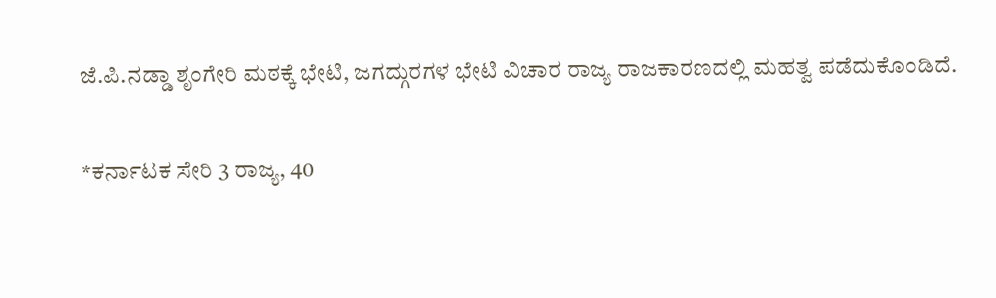ಜೆ.ಪಿ.ನಡ್ಡಾ ಶೃಂಗೇರಿ ಮಠಕ್ಕೆ ಭೇಟಿ, ಜಗದ್ಗುರಗಳ ಭೇಟಿ ವಿಚಾರ ರಾಜ್ಯ ರಾಜಕಾರಣದಲ್ಲಿ ಮಹತ್ವ ಪಡೆದುಕೊಂಡಿದೆ.

*ಕರ್ನಾಟಕ ಸೇರಿ 3 ರಾಜ್ಯ, 40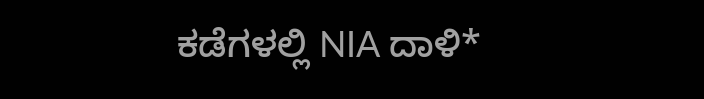ಕಡೆಗಳಲ್ಲಿ NIA ದಾಳಿ*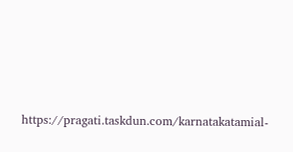https://pragati.taskdun.com/karnatakatamial-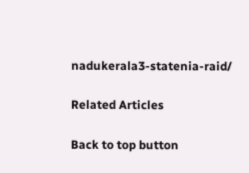nadukerala3-statenia-raid/

Related Articles

Back to top button